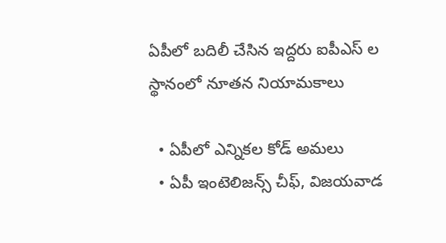ఏపీలో బదిలీ చేసిన ఇద్దరు ఐపీఎస్ ల స్థానంలో నూతన నియామకాలు

  • ఏపీలో ఎన్నికల కోడ్ అమలు
  • ఏపీ ఇంటెలిజన్స్ చీఫ్, విజయవాడ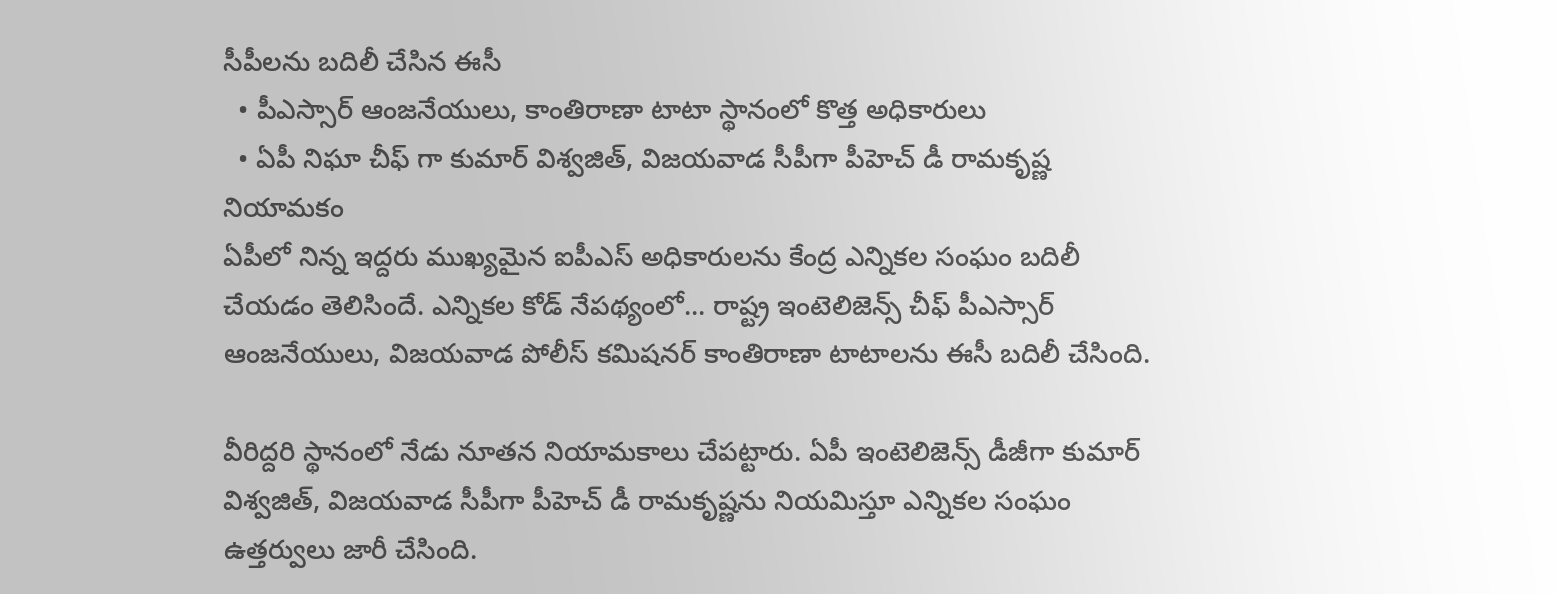సీపీలను బదిలీ చేసిన ఈసీ
  • పీఎస్సార్ ఆంజనేయులు, కాంతిరాణా టాటా స్థానంలో కొత్త అధికారులు
  • ఏపీ నిఘా చీఫ్ గా కుమార్ విశ్వజిత్, విజయవాడ సీపీగా పీహెచ్ డీ రామకృష్ణ నియామకం
ఏపీలో నిన్న ఇద్దరు ముఖ్యమైన ఐపీఎస్ అధికారులను కేంద్ర ఎన్నికల సంఘం బదిలీ చేయడం తెలిసిందే. ఎన్నికల కోడ్ నేపథ్యంలో... రాష్ట్ర ఇంటెలిజెన్స్ చీఫ్ పీఎస్సార్ ఆంజనేయులు, విజయవాడ పోలీస్ కమిషనర్ కాంతిరాణా టాటాలను ఈసీ బదిలీ చేసింది.

వీరిద్దరి స్థానంలో నేడు నూతన నియామకాలు చేపట్టారు. ఏపీ ఇంటెలిజెన్స్ డీజీగా కుమార్ విశ్వజిత్, విజయవాడ సీపీగా పీహెచ్ డీ రామకృష్ణను నియమిస్తూ ఎన్నికల సంఘం ఉత్తర్వులు జారీ చేసింది.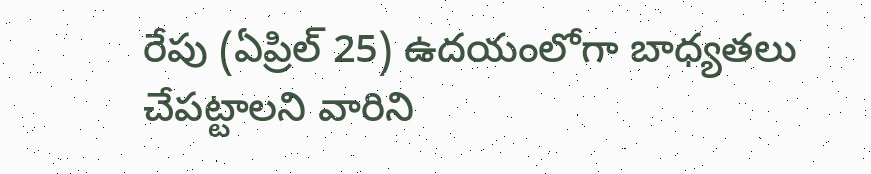రేపు (ఏప్రిల్ 25) ఉదయంలోగా బాధ్యతలు చేపట్టాలని వారిని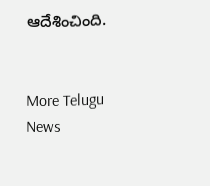ఆదేశించింది.


More Telugu News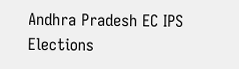Andhra Pradesh EC IPS Elections